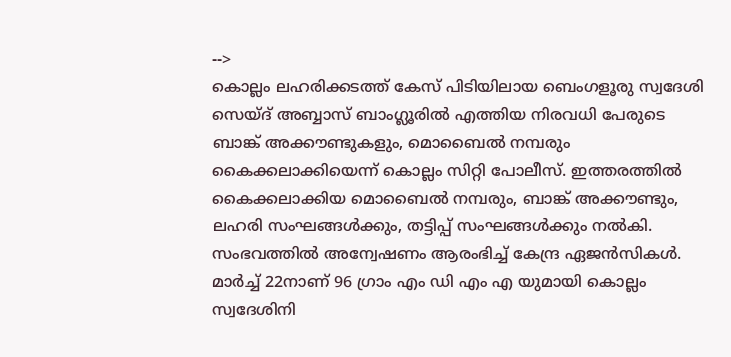-->
കൊല്ലം ലഹരിക്കടത്ത് കേസ് പിടിയിലായ ബെംഗളൂരു സ്വദേശി സെയ്ദ് അബ്ബാസ് ബാംഗ്ലൂരിൽ എത്തിയ നിരവധി പേരുടെ ബാങ്ക് അക്കൗണ്ടുകളും, മൊബൈൽ നമ്പരും കൈക്കലാക്കിയെന്ന് കൊല്ലം സിറ്റി പോലീസ്. ഇത്തരത്തിൽ കൈക്കലാക്കിയ മൊബൈൽ നമ്പരും, ബാങ്ക് അക്കൗണ്ടും, ലഹരി സംഘങ്ങൾക്കും, തട്ടിപ്പ് സംഘങ്ങൾക്കും നൽകി. സംഭവത്തിൽ അന്വേഷണം ആരംഭിച്ച് കേന്ദ്ര ഏജൻസികൾ.
മാർച്ച് 22നാണ് 96 ഗ്രാം എം ഡി എം എ യുമായി കൊല്ലം സ്വദേശിനി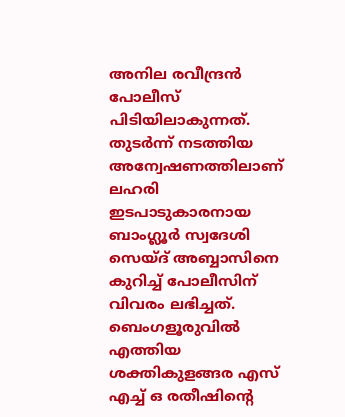അനില രവീന്ദ്രൻ പോലീസ് പിടിയിലാകുന്നത്. തുടർന്ന് നടത്തിയ അന്വേഷണത്തിലാണ് ലഹരി ഇടപാടുകാരനായ ബാംഗ്ലൂർ സ്വദേശി സെയ്ദ് അബ്ബാസിനെ കുറിച്ച് പോലീസിന് വിവരം ലഭിച്ചത്. ബെംഗളൂരുവിൽ എത്തിയ ശക്തികുളങ്ങര എസ് എച്ച് ഒ രതീഷിൻ്റെ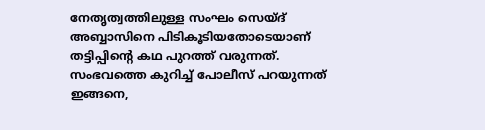നേതൃത്വത്തിലുള്ള സംഘം സെയ്ദ് അബ്ബാസിനെ പിടികൂടിയതോടെയാണ് തട്ടിപ്പിൻ്റെ കഥ പുറത്ത് വരുന്നത്.
സംഭവത്തെ കുറിച്ച് പോലീസ് പറയുന്നത് ഇങ്ങനെ,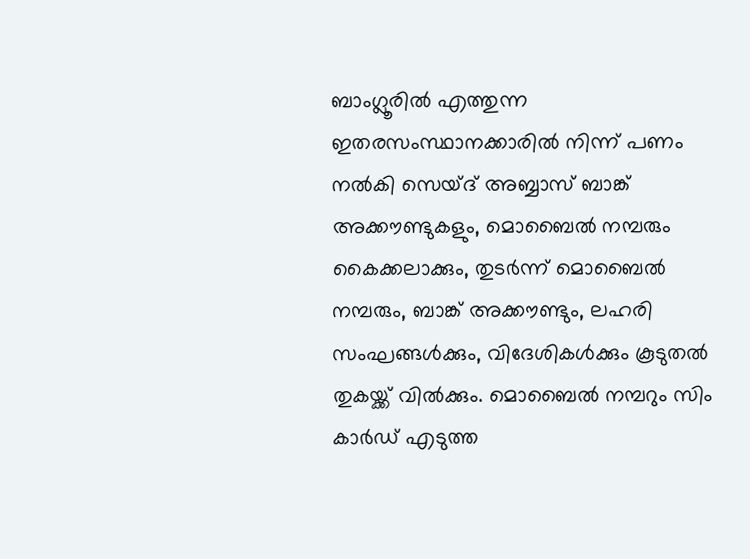ബാംഗ്ലൂരിൽ എത്തുന്ന ഇതരസംസ്ഥാനക്കാരിൽ നിന്ന് പണം നൽകി സെയ്ദ് അബ്ബാസ് ബാങ്ക് അക്കൗണ്ടുകളും, മൊബൈൽ നമ്പരും കൈക്കലാക്കും, തുടർന്ന് മൊബൈൽ നമ്പരും, ബാങ്ക് അക്കൗണ്ടും, ലഹരി സംഘങ്ങൾക്കും, വിദേശികൾക്കും കൂടുതൽ തുകയ്ക്ക് വിൽക്കും. മൊബൈൽ നമ്പറും സിം കാർഡ് എടുത്ത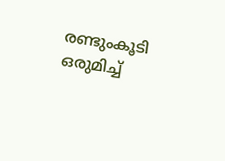രണ്ടുംകൂടി ഒരുമിച്ച്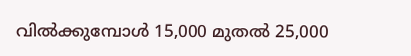വിൽക്കുമ്പോൾ 15,000 മുതൽ 25,000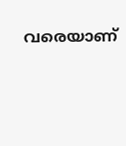വരെയാണ്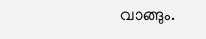വാങ്ങും.